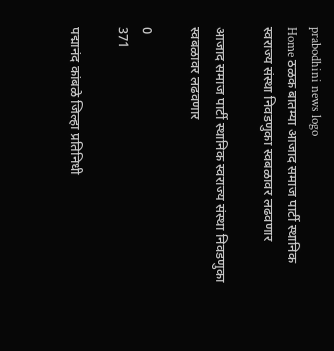prabodhini news logo
Home ठळक बातम्या आजाद समाज पार्टी स्थानिक स्वराज्य संस्था निवडणुका स्वबळावर लढवणार

आजाद समाज पार्टी स्थानिक स्वराज्य संस्था निवडणुका स्वबळावर लढवणार

0
371

पद्मानंद कांबळे जिल्हा प्रतिनिधी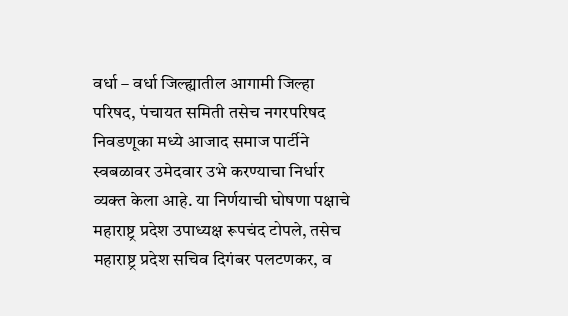वर्धा – वर्धा जिल्ह्यातील आगामी जिल्हा परिषद, पंचायत समिती तसेच नगरपरिषद निवडणूका मध्ये आजाद समाज पार्टीने स्वबळावर उमेदवार उभे करण्याचा निर्धार व्यक्त केला आहे. या निर्णयाची घोषणा पक्षाचे महाराष्ट्र प्रदेश उपाध्यक्ष रूपचंद टोपले, तसेच महाराष्ट्र प्रदेश सचिव दिगंबर पलटणकर, व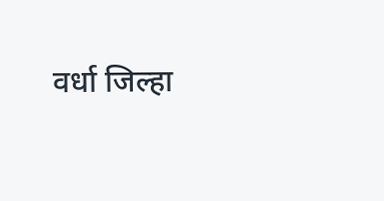वर्धा जिल्हा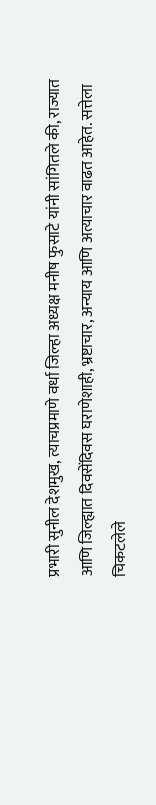प्रभारी सुनील देशमुख, त्याचप्रमाणे वर्धा जिल्हा अध्यक्ष मनीष फुसाटे यांनी सांगितले की, राज्यात आणि जिल्ह्यात दिवसेंदिवस घराणेशाही, भ्रष्टाचार, अन्याय आणि अत्याचार वाढत आहेत. सत्तेला चिकटलेले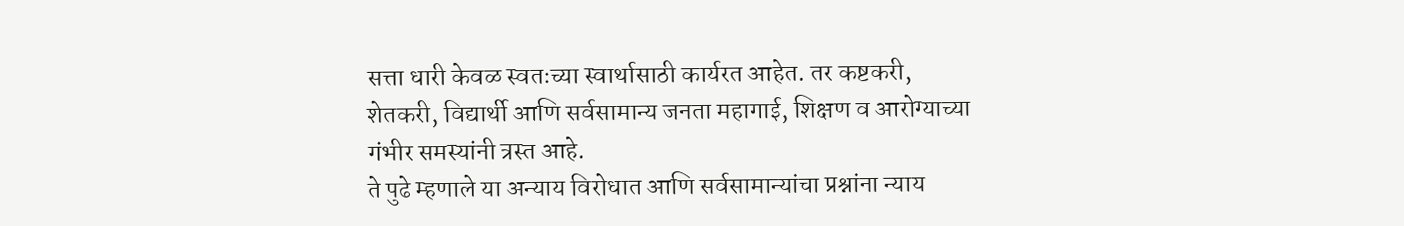सत्ता धारी केवळ स्वतःच्या स्वार्थासाठी कार्यरत आहेत. तर कष्टकरी, शेतकरी, विद्यार्थी आणि सर्वसामान्य जनता महागाई, शिक्षण व आरोग्याच्या गंभीर समस्यांनी त्रस्त आहे.
ते पुढे म्हणाले या अन्याय विरोधात आणि सर्वसामान्यांचा प्रश्नांना न्याय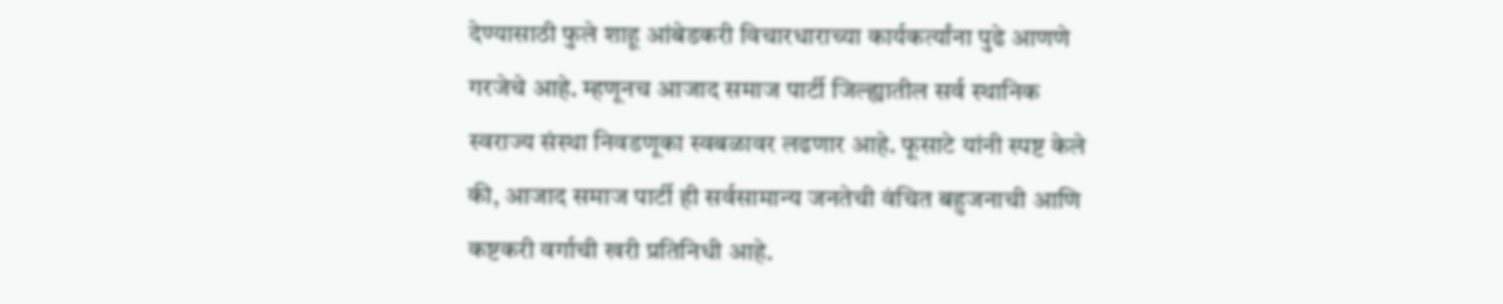देण्यासाठी फुले शाहू आंबेडकरी विचारधाराच्या कार्यकर्त्यांना पुढे आणणे गरजेचे आहे. म्हणूनच आजाद समाज पार्टी जिल्ह्यातील सर्व स्थानिक स्वराज्य संस्था निवडणूका स्वबळावर लढणार आहे. फूसाटे यांनी स्पष्ट केले की, आजाद समाज पार्टी ही सर्वसामान्य जनतेची वंचित बहुजनाची आणि कष्टकरी वर्गाची खरी प्रतिनिधी आहे.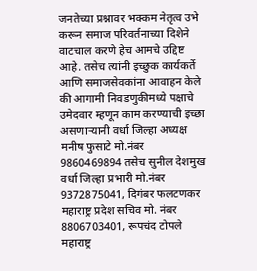जनतेच्या प्रश्नावर भक्कम नेतृत्व उभे करून समाज परिवर्तनाच्या दिशेने वाटचाल करणे हेच आमचे उद्दिष्ट आहे. तसेच त्यांनी इच्छुक कार्यकर्ते आणि समाजसेवकांना आवाहन केले की आगामी निवडणुकीमध्ये पक्षाचे उमेदवार म्हणून काम करण्याची इच्छा असणाऱ्यानी वर्धा जिल्हा अध्यक्ष मनीष फुसाटे मो.नंबर 9860469894 तसेच सुनील देशमुख वर्धा जिल्हा प्रभारी मो.नंबर 9372875041, दिगंबर फलटणकर महाराष्ट्र प्रदेश सचिव मो. नंबर 8806703401, रूपचंद टोपले महाराष्ट्र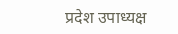प्रदेश उपाध्यक्ष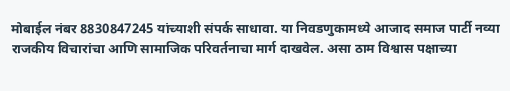मोबाईल नंबर 8830847245 यांच्याशी संपर्क साधावा. या निवडणुकामध्ये आजाद समाज पार्टी नव्या राजकीय विचारांचा आणि सामाजिक परिवर्तनाचा मार्ग दाखवेल. असा ठाम विश्वास पक्षाच्या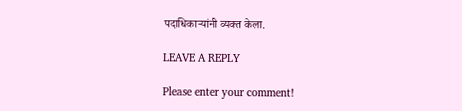पदाधिकाऱ्यांनी व्यक्त केला.

LEAVE A REPLY

Please enter your comment!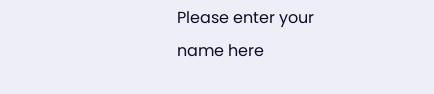Please enter your name here